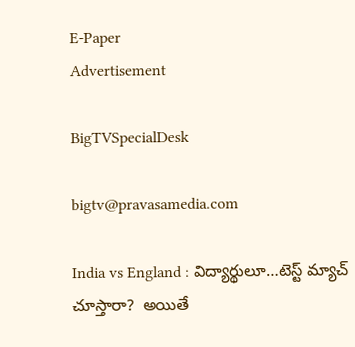E-Paper
Advertisement

BigTVSpecialDesk

bigtv@pravasamedia.com

India vs England : విద్యార్థులూ…టెస్ట్ మ్యాచ్ చూస్తారా?  అయితే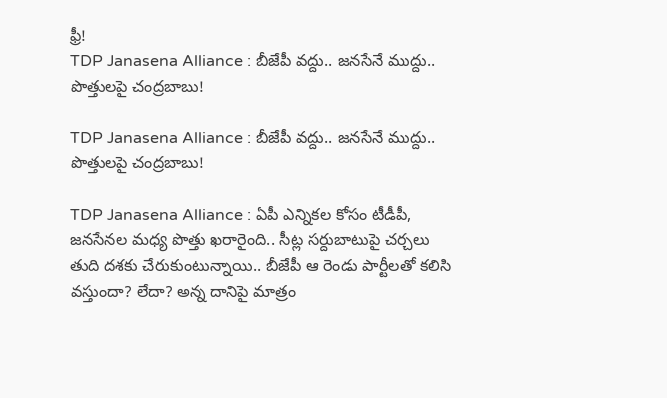ఫ్రీ!
TDP Janasena Alliance : బీజేపీ వద్దు.. జనసేనే ముద్దు.. పొత్తులపై చంద్రబాబు!

TDP Janasena Alliance : బీజేపీ వద్దు.. జనసేనే ముద్దు.. పొత్తులపై చంద్రబాబు!

TDP Janasena Alliance : ఏపీ ఎన్నికల కోసం టీడీపీ, జనసేనల మధ్య పొత్తు ఖరారైంది.. సీట్ల సర్దుబాటుపై చర్చలు తుది దశకు చేరుకుంటున్నాయి.. బీజేపీ ఆ రెండు పార్టీలతో కలిసి వస్తుందా? లేదా? అన్న దానిపై మాత్రం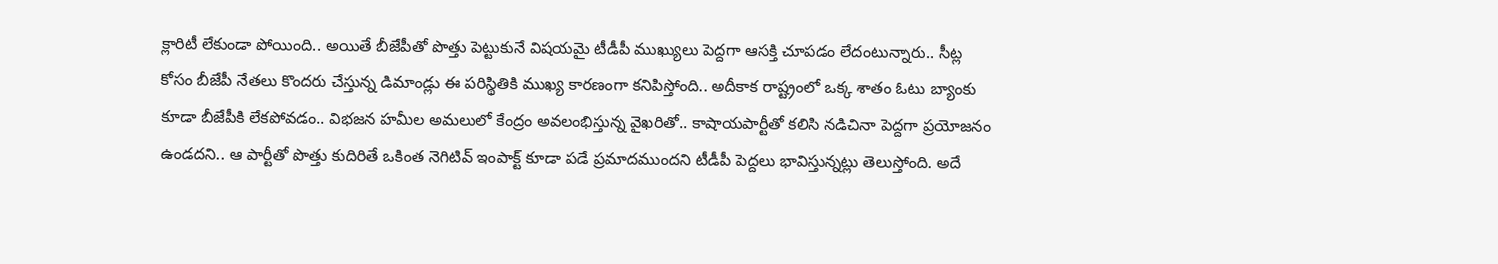క్లారిటీ లేకుండా పోయింది.. అయితే బీజేపీతో పొత్తు పెట్టుకునే విషయమై టీడీపీ ముఖ్యులు పెద్దగా ఆసక్తి చూపడం లేదంటున్నారు.. సీట్ల కోసం బీజేపీ నేతలు కొందరు చేస్తున్న డిమాండ్లు ఈ పరిస్థితికి ముఖ్య కారణంగా కనిపిస్తోంది.. అదీకాక రాష్ట్రంలో ఒక్క శాతం ఓటు బ్యాంకు కూడా బీజేపీకి లేకపోవడం.. విభజన హమీల అమలులో కేంద్రం అవలంభిస్తున్న వైఖరితో.. కాషాయపార్టీతో కలిసి నడిచినా పెద్దగా ప్రయోజనం ఉండదని.. ఆ పార్టీతో పొత్తు కుదిరితే ఒకింత నెగిటివ్ ఇంపాక్ట్ కూడా పడే ప్రమాదముందని టీడీపీ పెద్దలు భావిస్తున్నట్లు తెలుస్తోంది. అదే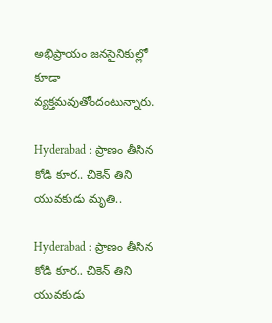అభిప్రాయం జనసైనికుల్లో కూడా వ్యక్తమవుతోందంటున్నారు.

Hyderabad : ప్రాణం తీసిన కోడి కూర.. చికెన్ తిని యువకుడు మృతి..

Hyderabad : ప్రాణం తీసిన కోడి కూర.. చికెన్ తిని యువకుడు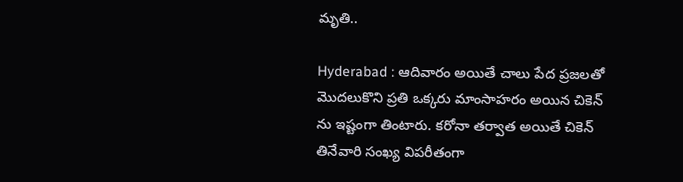మృతి..

Hyderabad : ఆదివారం అయితే చాలు పేద ప్రజల‌తో మొదలుకొని ప్రతి ఒక్కరు మాంసాహరం అయిన చికెన్ ను ఇష్టంగా తింటారు. కరోనా తర్వాత అయితే చికెన్ తినేవారి సంఖ్య విపరీతంగా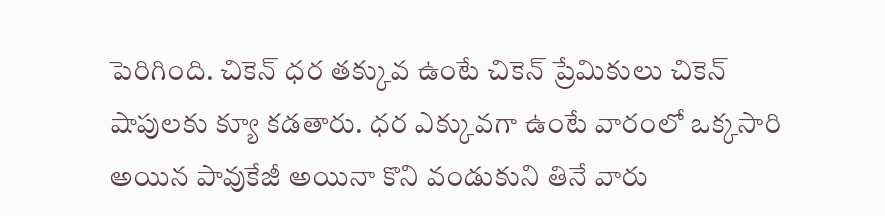పెరిగింది. చికెన్ ధర తక్కువ ఉంటే చికెన్ ప్రేమికులు చికెన్ షాపులకు క్యూ కడతారు. ధర ఎక్కువగా ఉంటే వారంలో ఒక్కసారి అయిన పావుకేజీ అయినా కొని వండుకుని తినే వారు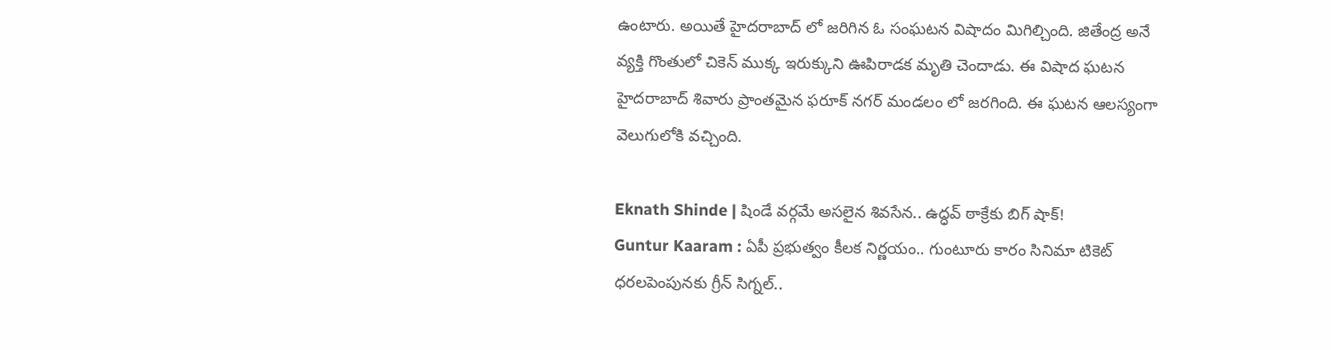ఉంటారు. అయితే హైదరాబాద్ లో జరిగిన ఓ సంఘటన విషాదం మిగిల్చింది. జితేంద్ర అనే వ్యక్తి గొంతులో చికెన్ ముక్క ఇరుక్కుని ఊపిరాడక మృతి చెందాడు. ఈ విషాద ఘటన హైదరాబాద్ శివారు ప్రాంతమైన ఫరూక్ నగర్ మండలం లో జరగింది. ఈ ఘటన ఆలస్యంగా వెలుగులోకి వచ్చింది.

Eknath Shinde | షిండే వర్గమే అసలైన శివసేన.. ఉద్ధవ్ ఠాక్రేకు బిగ్ షాక్!
Guntur Kaaram : ఏపీ ప్రభుత్వం కీలక నిర్ణయం.. గుంటూరు కారం సినిమా టికెట్ ధరలపెంపునకు గ్రీన్ సిగ్నల్..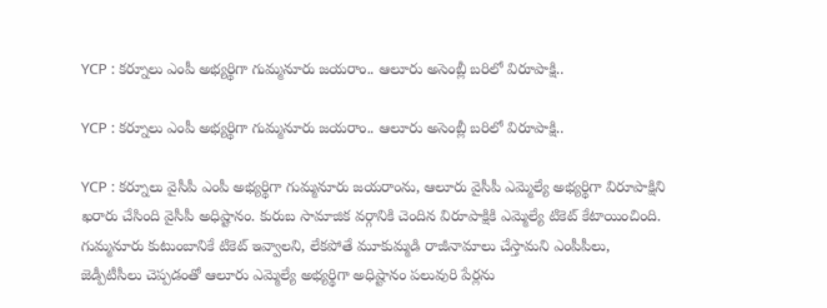YCP : కర్నూలు ఎంపీ అభ్యర్థిగా గుమ్మనూరు జయరాం.. ఆలూరు అసెంబ్లీ బరిలో విరూపాక్షి..

YCP : కర్నూలు ఎంపీ అభ్యర్థిగా గుమ్మనూరు జయరాం.. ఆలూరు అసెంబ్లీ బరిలో విరూపాక్షి..

YCP : కర్నూలు వైసీపీ ఎంపీ అభ్యర్థిగా గుమ్మనూరు జయరాంను, ఆలూరు వైసీపీ ఎమ్మెల్యే అభ్యర్థిగా విరూపాక్షిని ఖరారు చేసింది వైసీపీ అధిష్టానం. కురుబ సామాజిక వర్గానికి చెందిన విరూపాక్షికి ఎమ్మెల్యే టికెట్ కేటాయించింది. గుమ్మనూరు కుటుంబానికే టికెట్ ఇవ్వాలని, లేకపోతే మూకుమ్మడి రాజీనామాలు చేస్తామని ఎంపీపీలు, జెడ్పీటీసీలు చెప్పడంతో ఆలూరు ఎమ్మెల్యే అభ్యర్థిగా అధిష్టానం పలువురి పేర్లను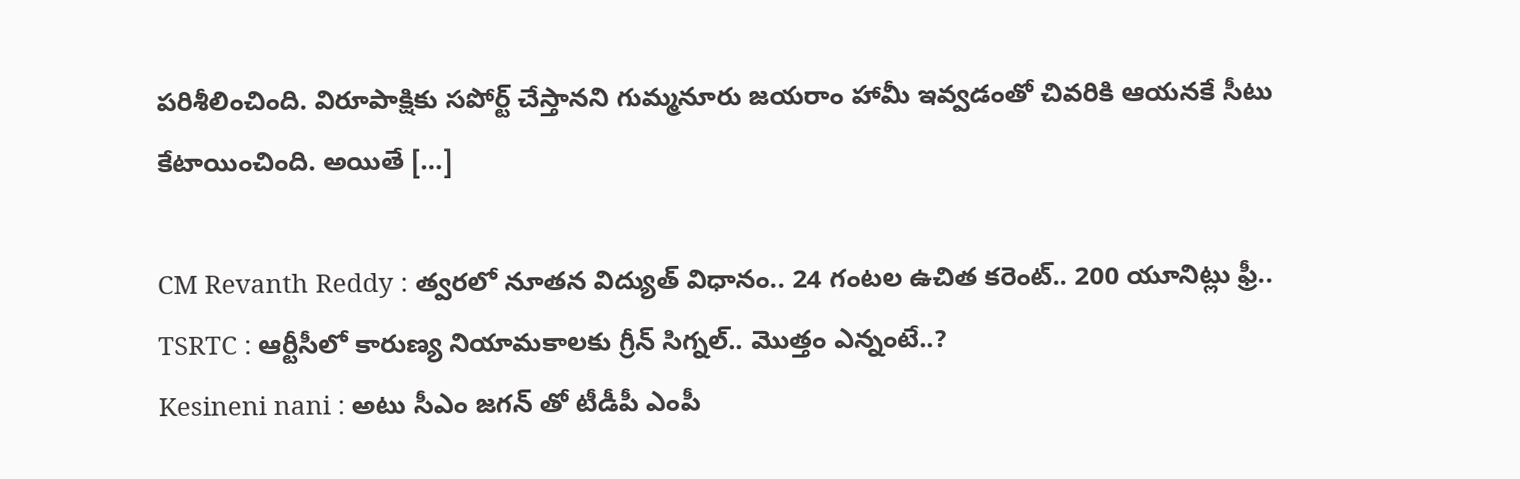పరిశీలించింది. విరూపాక్షికు సపోర్ట్‌ చేస్తానని గుమ్మనూరు జయరాం హామీ ఇవ్వడంతో చివరికి ఆయనకే సీటు కేటాయించింది. అయితే […]

CM Revanth Reddy : త్వరలో నూతన విద్యుత్‌ విధానం.. 24 గంటల ఉచిత కరెంట్.. 200 యూనిట్లు ఫ్రీ..
TSRTC : ఆర్టీసీలో కారుణ్య నియామకాలకు గ్రీన్ సిగ్నల్.. మొత్తం ఎన్నంటే..?
Kesineni nani : అటు సీఎం జగన్ తో టీడీపీ ఎంపీ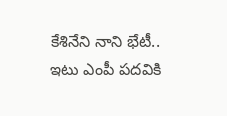కేశినేని నాని భేటీ.. ఇటు ఎంపీ పదవికి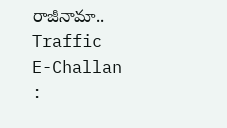రాజీనామా..
Traffic E-Challan :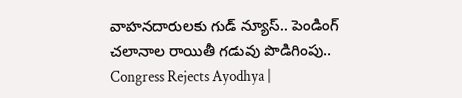వాహనదారులకు గుడ్ న్యూస్.. పెండింగ్‌ చలానాల రాయితీ గడువు పొడిగింపు..
Congress Rejects Ayodhya |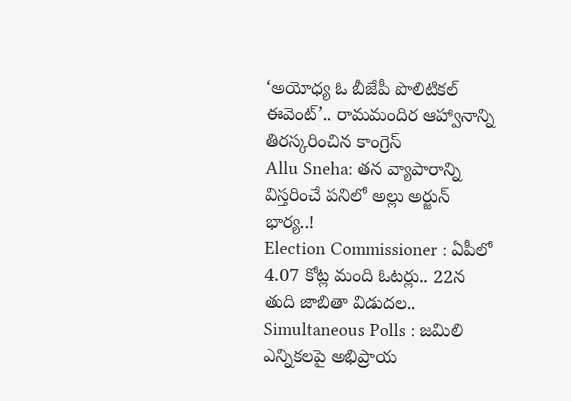‘అయోధ్య ఓ బీజేపీ పొలిటికల్ ఈవెంట్’.. రామమందిర ఆహ్వానాన్ని తిరస్కరించిన కాంగ్రెస్
Allu Sneha: తన వ్యాపారాన్ని విస్తరించే పనిలో అల్లు అర్జున్ భార్య..!
Election Commissioner : ఏపీలో 4.07 కోట్ల మంది ఓటర్లు.. 22న తుది జాబితా విడుదల..
Simultaneous Polls : జమిలి ఎన్నికలపై అభిప్రాయ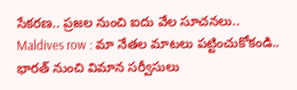సేకరణ.. ప్రజల నుంచి ఐదు వేల సూచనలు..
Maldives row : మా నేతల మాటలు పట్టించుకోకండి.. భారత్ నుంచి విమాన సర్వీసులు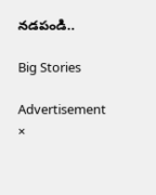నడపండి..

Big Stories

Advertisement
×